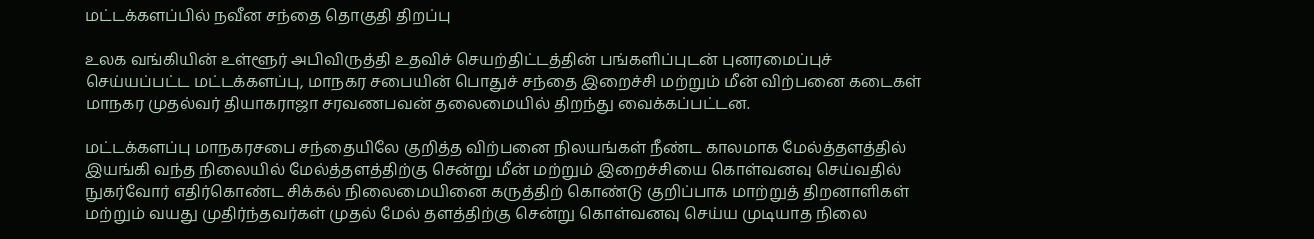மட்டக்களப்பில் நவீன சந்தை தொகுதி திறப்பு

உலக வங்கியின் உள்ளூர் அபிவிருத்தி உதவிச் செயற்திட்டத்தின் பங்களிப்புடன் புனரமைப்புச் செய்யப்பட்ட மட்டக்களப்பு, மாநகர சபையின் பொதுச் சந்தை இறைச்சி மற்றும் மீன் விற்பனை கடைகள் மாநகர முதல்வர் தியாகராஜா சரவணபவன் தலைமையில் திறந்து வைக்கப்பட்டன.

மட்டக்களப்பு மாநகரசபை சந்தையிலே குறித்த விற்பனை நிலயங்கள் நீண்ட காலமாக மேல்த்தளத்தில் இயங்கி வந்த நிலையில் மேல்த்தளத்திற்கு சென்று மீன் மற்றும் இறைச்சியை கொள்வனவு செய்வதில் நுகர்வோர் எதிர்கொண்ட சிக்கல் நிலைமையினை கருத்திற் கொண்டு குறிப்பாக மாற்றுத் திறனாளிகள் மற்றும் வயது முதிர்ந்தவர்கள் முதல் மேல் தளத்திற்கு சென்று கொள்வனவு செய்ய முடியாத நிலை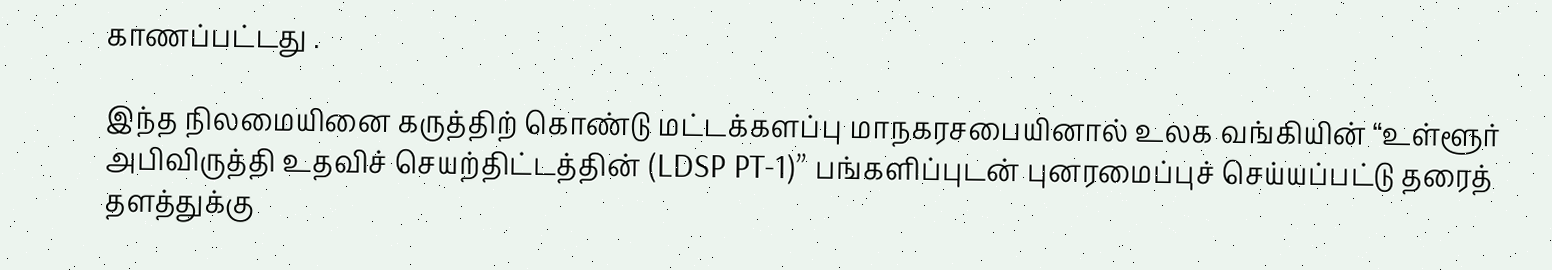காணப்பட்டது .

இந்த நிலமையினை கருத்திற் கொண்டு மட்டக்களப்பு மாநகரசபையினால் உலக வங்கியின் “உள்ளூர் அபிவிருத்தி உதவிச் செயற்திட்டத்தின் (LDSP PT-1)” பங்களிப்புடன் புனரமைப்புச் செய்யப்பட்டு தரைத் தளத்துக்கு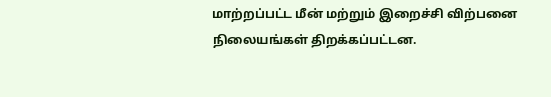மாற்றப்பட்ட மீன் மற்றும் இறைச்சி விற்பனை நிலையங்கள் திறக்கப்பட்டன.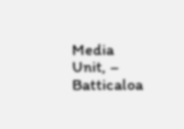Media Unit, – Batticaloa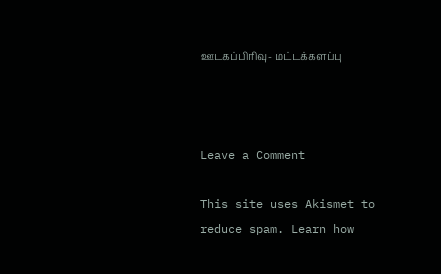ஊடகப்பிரிவு- மட்டக்களப்பு



Leave a Comment

This site uses Akismet to reduce spam. Learn how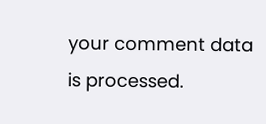your comment data is processed.